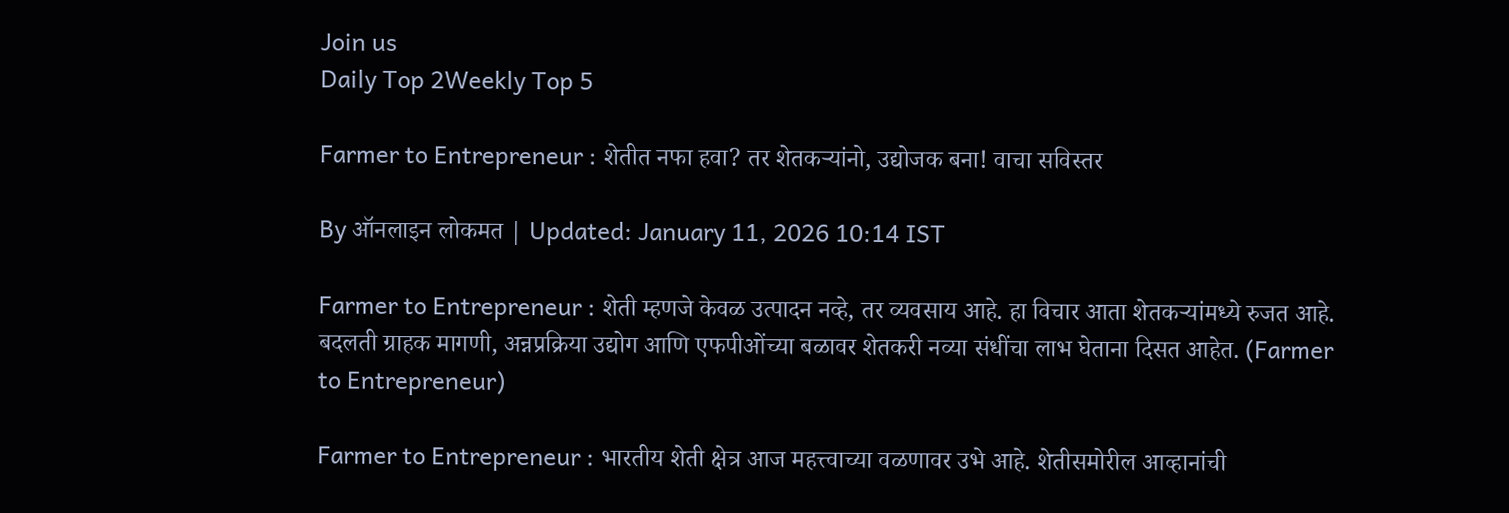Join us
Daily Top 2Weekly Top 5

Farmer to Entrepreneur : शेतीत नफा हवा? तर शेतकऱ्यांनो, उद्योजक बना! वाचा सविस्तर

By ऑनलाइन लोकमत | Updated: January 11, 2026 10:14 IST

Farmer to Entrepreneur : शेती म्हणजे केवळ उत्पादन नव्हे, तर व्यवसाय आहे. हा विचार आता शेतकऱ्यांमध्ये रुजत आहे. बदलती ग्राहक मागणी, अन्नप्रक्रिया उद्योग आणि एफपीओंच्या बळावर शेतकरी नव्या संधींचा लाभ घेताना दिसत आहेत. (Farmer to Entrepreneur)

Farmer to Entrepreneur : भारतीय शेती क्षेत्र आज महत्त्वाच्या वळणावर उभे आहे. शेतीसमोरील आव्हानांची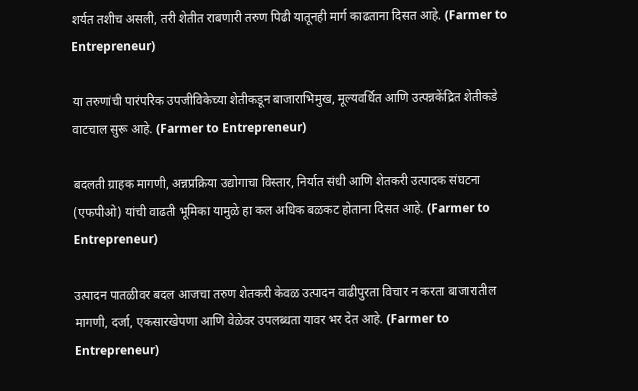शर्यत तशीच असली, तरी शेतीत राबणारी तरुण पिढी यातूनही मार्ग काढताना दिसत आहे. (Farmer to Entrepreneur)

या तरुणांची पारंपरिक उपजीविकेच्या शेतीकडून बाजाराभिमुख, मूल्यवर्धित आणि उत्पन्नकेंद्रित शेतीकडे वाटचाल सुरू आहे. (Farmer to Entrepreneur)

बदलती ग्राहक मागणी, अन्नप्रक्रिया उद्योगाचा विस्तार, निर्यात संधी आणि शेतकरी उत्पादक संघटना (एफपीओ) यांची वाढती भूमिका यामुळे हा कल अधिक बळकट होताना दिसत आहे. (Farmer to Entrepreneur)

उत्पादन पातळीवर बदल आजचा तरुण शेतकरी केवळ उत्पादन वाढीपुरता विचार न करता बाजारातील मागणी, दर्जा, एकसारखेपणा आणि वेळेवर उपलब्धता यावर भर देत आहे. (Farmer to Entrepreneur)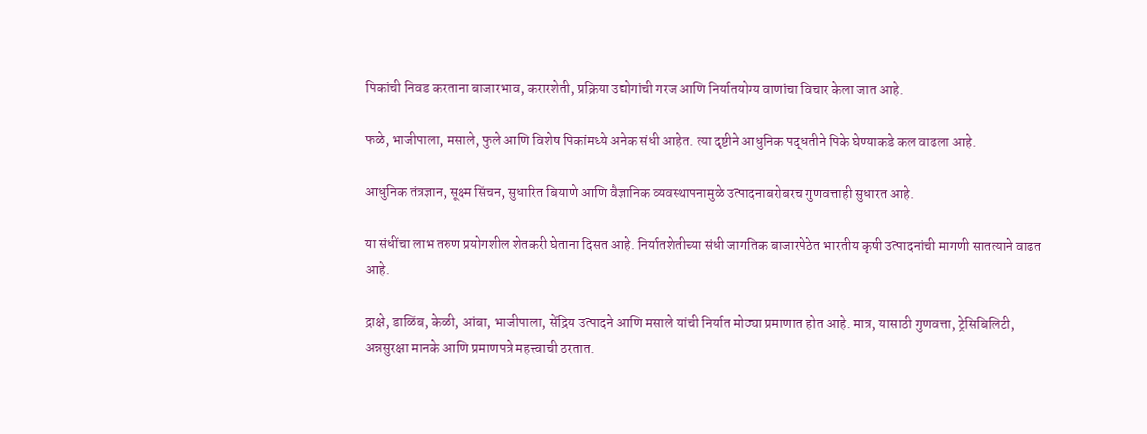पिकांची निवड करताना बाजारभाव, करारशेती, प्रक्रिया उद्योगांची गरज आणि निर्यातयोग्य वाणांचा विचार केला जात आहे.

फळे, भाजीपाला, मसाले, फुले आणि विशेष पिकांमध्ये अनेक संधी आहेत. त्या दृष्टीने आधुनिक पद्धतीने पिके घेण्याकडे कल वाढला आहे.

आधुनिक तंत्रज्ञान, सूक्ष्म सिंचन, सुधारित बियाणे आणि वैज्ञानिक व्यवस्थापनामुळे उत्पादनाबरोबरच गुणवत्ताही सुधारत आहे.

या संधींचा लाभ तरुण प्रयोगशील शेतकरी घेताना दिसत आहे. निर्यातशेतीच्या संधी जागतिक बाजारपेठेत भारतीय कृषी उत्पादनांची मागणी सातत्याने वाढत आहे.

द्राक्षे, डाळिंब, केळी, आंबा, भाजीपाला, सेंद्रिय उत्पादने आणि मसाले यांची निर्यात मोठ्या प्रमाणात होत आहे. मात्र, यासाठी गुणवत्ता, ट्रेसिबिलिटी, अन्नसुरक्षा मानके आणि प्रमाणपत्रे महत्त्वाची ठरतात.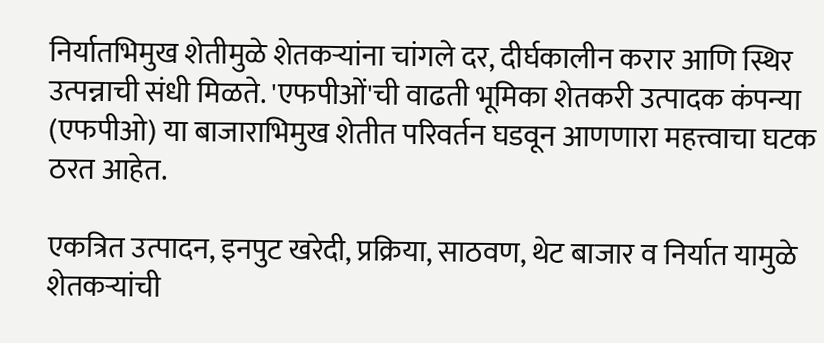निर्यातभिमुख शेतीमुळे शेतकऱ्यांना चांगले दर, दीर्घकालीन करार आणि स्थिर उत्पन्नाची संधी मिळते. 'एफपीओं'ची वाढती भूमिका शेतकरी उत्पादक कंपन्या (एफपीओ) या बाजाराभिमुख शेतीत परिवर्तन घडवून आणणारा महत्त्वाचा घटक ठरत आहेत.

एकत्रित उत्पादन, इनपुट खरेदी, प्रक्रिया, साठवण, थेट बाजार व निर्यात यामुळे शेतकऱ्यांची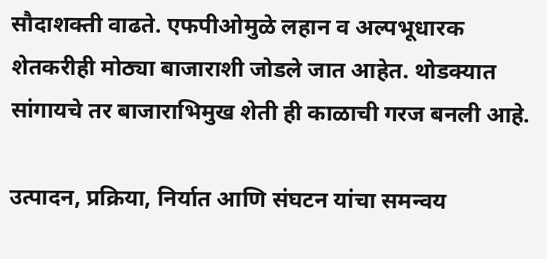सौदाशक्ती वाढते. एफपीओमुळे लहान व अल्पभूधारक शेतकरीही मोठ्या बाजाराशी जोडले जात आहेत. थोडक्यात सांगायचे तर बाजाराभिमुख शेती ही काळाची गरज बनली आहे.

उत्पादन, प्रक्रिया, निर्यात आणि संघटन यांचा समन्वय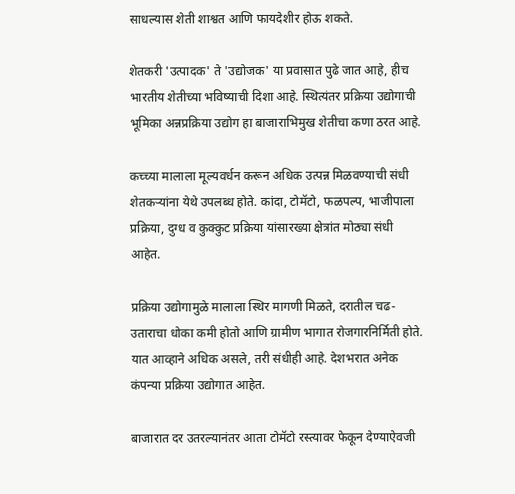साधल्यास शेती शाश्वत आणि फायदेशीर होऊ शकते.

शेतकरी 'उत्पादक' ते 'उद्योजक' या प्रवासात पुढे जात आहे, हीच भारतीय शेतीच्या भविष्याची दिशा आहे. स्थित्यंतर प्रक्रिया उद्योगाची भूमिका अन्नप्रक्रिया उद्योग हा बाजाराभिमुख शेतीचा कणा ठरत आहे.

कच्च्या मालाला मूल्यवर्धन करून अधिक उत्पन्न मिळवण्याची संधी शेतकऱ्यांना येथे उपलब्ध होते. कांदा, टोमॅटो, फळपल्प, भाजीपाला प्रक्रिया, दुग्ध व कुक्कुट प्रक्रिया यांसारख्या क्षेत्रांत मोठ्या संधी आहेत.

प्रक्रिया उद्योगामुळे मालाला स्थिर मागणी मिळते, दरातील चढ-उताराचा धोका कमी होतो आणि ग्रामीण भागात रोजगारनिर्मिती होते. यात आव्हाने अधिक असले, तरी संधीही आहे. देशभरात अनेक कंपन्या प्रक्रिया उद्योगात आहेत.

बाजारात दर उतरल्यानंतर आता टोमॅटो रस्त्यावर फेकून देण्याऐवजी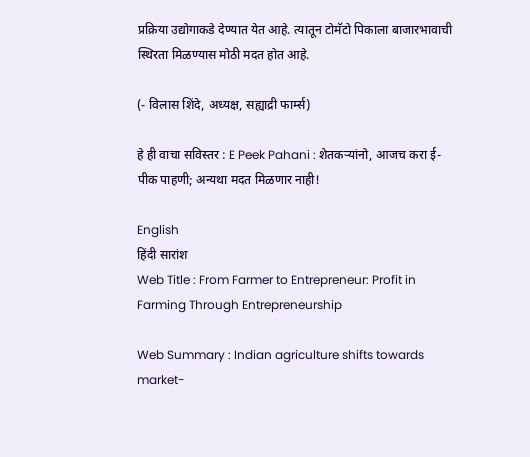प्रक्रिया उद्योगाकडे देण्यात येत आहे. त्यातून टोमॅटो पिकाला बाजारभावाची स्थिरता मिळण्यास मोठी मदत होत आहे.

(- विलास शिंदे, अध्यक्ष, सह्याद्री फार्म्स)

हे ही वाचा सविस्तर : E Peek Pahani : शेतकऱ्यांनो, आजच करा ई-पीक पाहणी; अन्यथा मदत मिळणार नाही!

English
हिंदी सारांश
Web Title : From Farmer to Entrepreneur: Profit in Farming Through Entrepreneurship

Web Summary : Indian agriculture shifts towards market-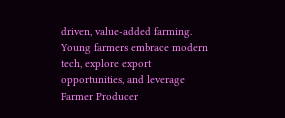driven, value-added farming. Young farmers embrace modern tech, explore export opportunities, and leverage Farmer Producer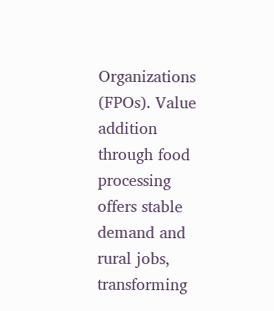Organizations (FPOs). Value addition through food processing offers stable demand and rural jobs, transforming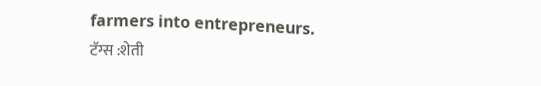farmers into entrepreneurs.
टॅग्स :शेती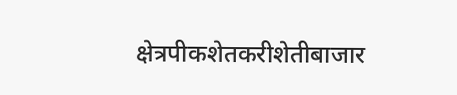क्षेत्रपीकशेतकरीशेतीबाजार